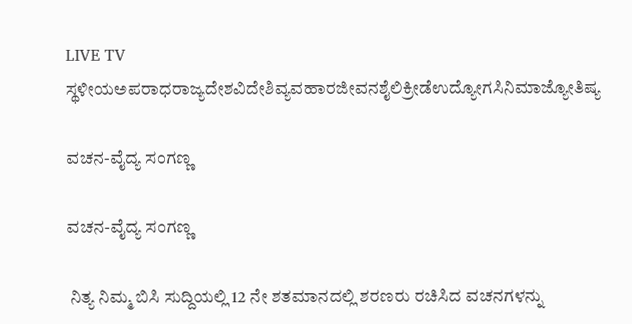LIVE TV ಸ್ಥಳೀಯಅಪರಾಧರಾಜ್ಯದೇಶವಿದೇಶಿವ್ಯವಹಾರಜೀವನಶೈಲಿಕ್ರೀಡೆಉದ್ಯೋಗಸಿನಿಮಾಜ್ಯೋತಿಷ್ಯ

ವಚನ-ವೈದ್ಯ ಸಂಗಣ್ಣ

ವಚನ-ವೈದ್ಯ ಸಂಗಣ್ಣ

 ನಿತ್ಯ ನಿಮ್ಮ ಬಿಸಿ ಸುದ್ದಿಯಲ್ಲಿ 12 ನೇ ಶತಮಾನದಲ್ಲಿ ಶರಣರು ರಚಿಸಿದ ವಚನಗಳನ್ನು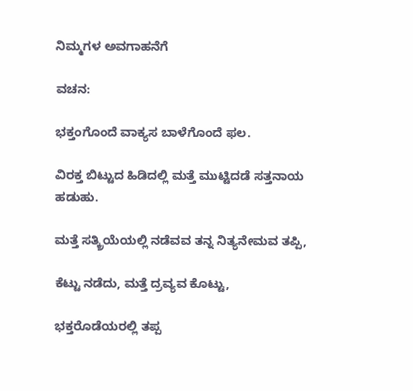ನಿಮ್ಮಗಳ ಅವಗಾಹನೆಗೆ

ವಚನ:

ಭಕ್ತಂಗೊಂದೆ ವಾಕ್ಯಸ ಬಾಳೆಗೊಂದೆ ಫಲ.

ವಿರಕ್ತ ಬಿಟ್ಟುದ ಹಿಡಿದಲ್ಲಿ ಮತ್ತೆ ಮುಟ್ಟಿದಡೆ ಸತ್ತನಾಯ ಹಡುಹು.

ಮತ್ತೆ ಸತ್ಕ್ರಿಯೆಯಲ್ಲಿ ನಡೆವವ ತನ್ನ ನಿತ್ಯನೇಮವ ತಪ್ಪಿ,

ಕೆಟ್ಟು ನಡೆದು, ಮತ್ತೆ ದ್ರವ್ಯವ ಕೊಟ್ಟು,

ಭಕ್ತರೊಡೆಯರಲ್ಲಿ ತಪ್ಪ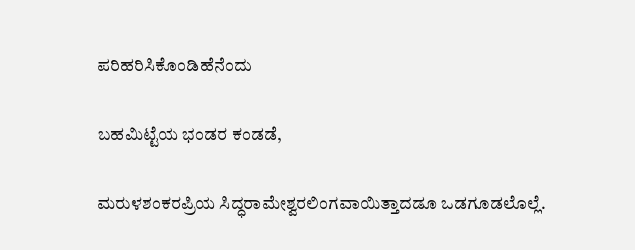ಪರಿಹರಿಸಿಕೊಂಡಿಹೆನೆಂದು

ಬಹಮಿಟ್ಟೆಯ ಭಂಡರ ಕಂಡಡೆ,

ಮರುಳಶಂಕರಪ್ರಿಯ ಸಿದ್ಧರಾಮೇಶ್ವರಲಿಂಗವಾಯಿತ್ತಾದಡೂ ಒಡಗೂಡಲೊಲ್ಲೆ.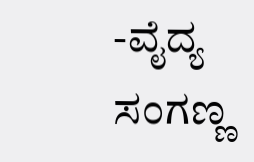-ವೈದ್ಯ ಸಂಗಣ್ಣ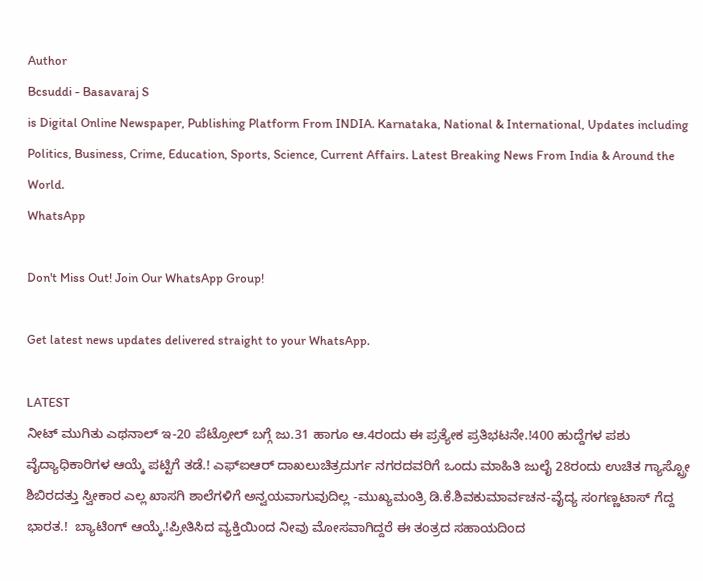Author
Bcsuddi - Basavaraj S
is Digital Online Newspaper, Publishing Platform From INDIA. Karnataka, National & International, Updates including Politics, Business, Crime, Education, Sports, Science, Current Affairs. Latest Breaking News From India & Around the World.
WhatsApp

Don't Miss Out! Join Our WhatsApp Group!

Get latest news updates delivered straight to your WhatsApp.

LATEST
ನೀಟ್ ಮುಗಿತು ಎಥನಾಲ್ ಇ-20 ಪೆಟ್ರೋಲ್ ಬಗ್ಗೆ ಜು.31 ಹಾಗೂ ಆ.4ರಂದು ಈ ಪ್ರತ್ಯೇಕ ಪ್ರತಿಭಟನೇ.!400 ಹುದ್ದೆಗಳ ಪಶು ವೈದ್ಯಾಧಿಕಾರಿಗಳ ಆಯ್ಕೆ ಪಟ್ಟಿಗೆ ತಡೆ.! ಎಫ್ಐಆರ್ ದಾಖಲುಚಿತ್ರದುರ್ಗ ನಗರದವರಿಗೆ ಒಂದು ಮಾಹಿತಿ ಜುಲೈ 28ರಂದು ಉಚಿತ ಗ್ಯಾಸ್ಟ್ರೋ ಶಿಬಿರದತ್ತು ಸ್ವೀಕಾರ ಎಲ್ಲ ಖಾಸಗಿ ಶಾಲೆಗಳಿಗೆ ಅನ್ವಯವಾಗುವುದಿಲ್ಲ -ಮುಖ್ಯಮಂತ್ರಿ ಡಿ.ಕೆ.ಶಿವಕುಮಾರ್ವಚನ-ವೈದ್ಯ ಸಂಗಣ್ಣಟಾಸ್ ಗೆದ್ದ ಭಾರತ.!  ಬ್ಯಾಟಿಂಗ್ ಆಯ್ಕೆ.!ಪ್ರೀತಿಸಿದ ವ್ಯಕ್ತಿಯಿಂದ ನೀವು ಮೋಸವಾಗಿದ್ದರೆ ಈ ತಂತ್ರದ ಸಹಾಯದಿಂದ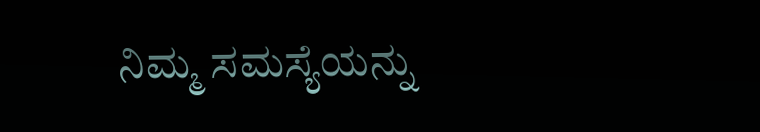ನಿಮ್ಮ ಸಮಸ್ಯೆಯನ್ನು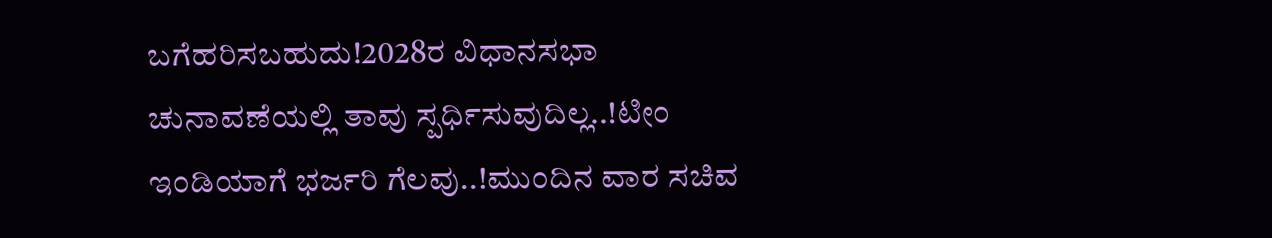ಬಗೆಹರಿಸಬಹುದು!2028ರ ವಿಧಾನಸಭಾ ಚುನಾವಣೆಯಲ್ಲಿ ತಾವು ಸ್ಪರ್ಧಿಸುವುದಿಲ್ಲ..!ಟೀಂ ಇಂಡಿಯಾಗೆ ಭರ್ಜರಿ ಗೆಲವು..!ಮುಂದಿನ ವಾರ ಸಚಿವ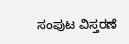ಸಂಪುಟ ವಿಸ್ತರಣೆ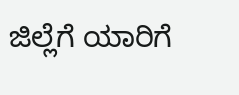ಜಿಲ್ಲೆಗೆ ಯಾರಿಗೆ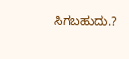ಸಿಗಬಹುದು.?